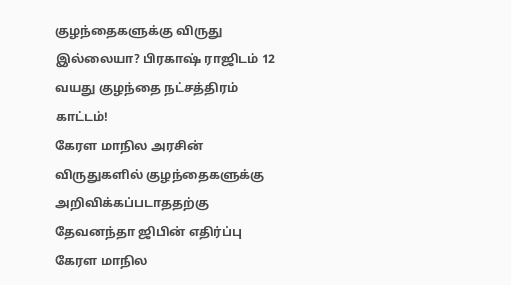குழந்தைகளுக்கு விருது இல்லையா? பிரகாஷ் ராஜிடம் 12 வயது குழந்தை நட்சத்திரம் காட்டம்!
கேரள மாநில அரசின் விருதுகளில் குழந்தைகளுக்கு அறிவிக்கப்படாததற்கு தேவனந்தா ஜிபின் எதிர்ப்பு
கேரள மாநில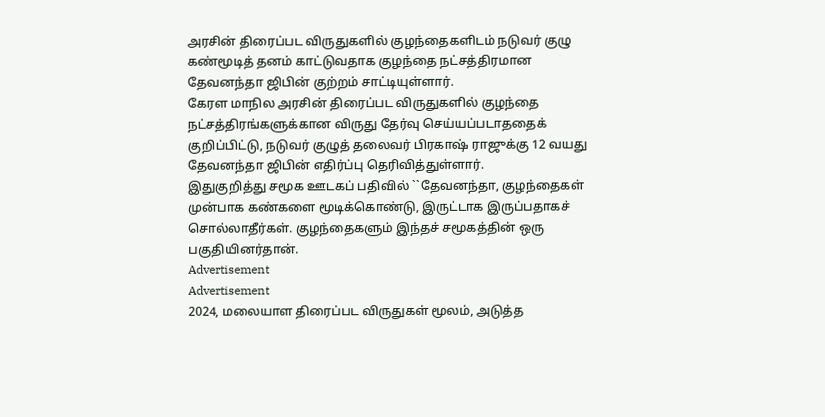அரசின் திரைப்பட விருதுகளில் குழந்தைகளிடம் நடுவர் குழு கண்மூடித் தனம் காட்டுவதாக குழந்தை நட்சத்திரமான தேவனந்தா ஜிபின் குற்றம் சாட்டியுள்ளார்.
கேரள மாநில அரசின் திரைப்பட விருதுகளில் குழந்தை நட்சத்திரங்களுக்கான விருது தேர்வு செய்யப்படாததைக் குறிப்பிட்டு, நடுவர் குழுத் தலைவர் பிரகாஷ் ராஜுக்கு 12 வயது தேவனந்தா ஜிபின் எதிர்ப்பு தெரிவித்துள்ளார்.
இதுகுறித்து சமூக ஊடகப் பதிவில் ``தேவனந்தா, குழந்தைகள் முன்பாக கண்களை மூடிக்கொண்டு, இருட்டாக இருப்பதாகச் சொல்லாதீர்கள். குழந்தைகளும் இந்தச் சமூகத்தின் ஒரு பகுதியினர்தான்.
Advertisement
Advertisement
2024, மலையாள திரைப்பட விருதுகள் மூலம், அடுத்த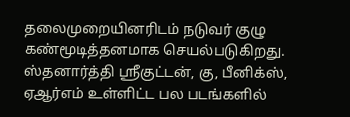தலைமுறையினரிடம் நடுவர் குழு கண்மூடித்தனமாக செயல்படுகிறது.
ஸ்தனார்த்தி ஸ்ரீகுட்டன், கு, பீனிக்ஸ், ஏஆர்எம் உள்ளிட்ட பல படங்களில்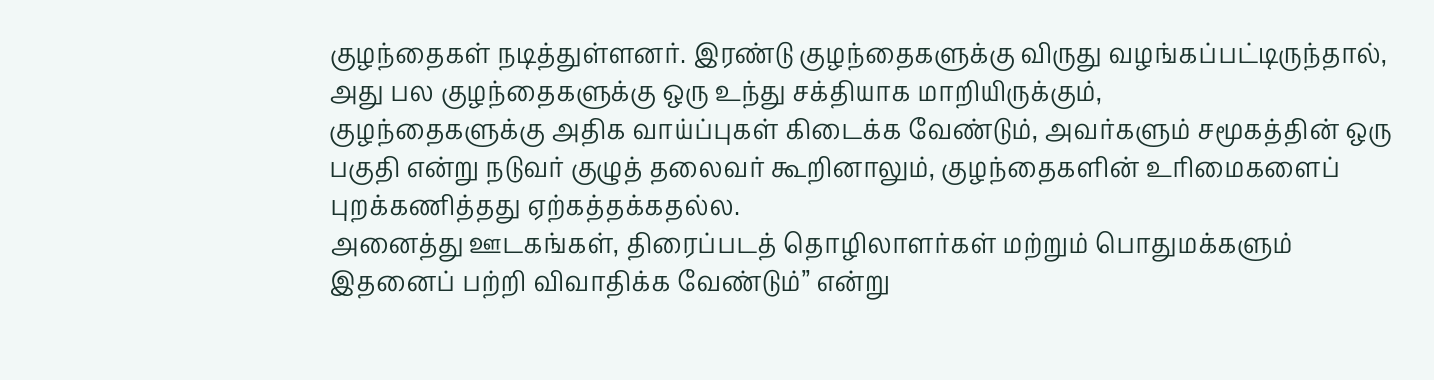குழந்தைகள் நடித்துள்ளனர். இரண்டு குழந்தைகளுக்கு விருது வழங்கப்பட்டிருந்தால், அது பல குழந்தைகளுக்கு ஒரு உந்து சக்தியாக மாறியிருக்கும்,
குழந்தைகளுக்கு அதிக வாய்ப்புகள் கிடைக்க வேண்டும், அவர்களும் சமூகத்தின் ஒரு பகுதி என்று நடுவர் குழுத் தலைவர் கூறினாலும், குழந்தைகளின் உரிமைகளைப் புறக்கணித்தது ஏற்கத்தக்கதல்ல.
அனைத்து ஊடகங்கள், திரைப்படத் தொழிலாளர்கள் மற்றும் பொதுமக்களும் இதனைப் பற்றி விவாதிக்க வேண்டும்’’ என்று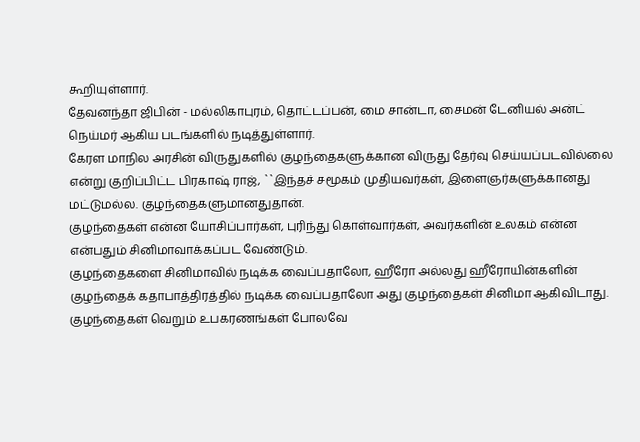கூறியுள்ளார்.
தேவனந்தா ஜிபின் - மல்லிகாபுரம், தொட்டப்பன், மை சான்டா, சைமன் டேனியல் அன்ட் நெய்மர் ஆகிய படங்களில் நடித்துள்ளார்.
கேரள மாநில அரசின் விருதுகளில் குழந்தைகளுக்கான விருது தேர்வு செய்யப்படவில்லை என்று குறிப்பிட்ட பிரகாஷ் ராஜ், ``இந்தச் சமூகம் முதியவர்கள், இளைஞர்களுக்கானது மட்டுமல்ல. குழந்தைகளுமானதுதான்.
குழந்தைகள் என்ன யோசிப்பார்கள், புரிந்து கொள்வார்கள், அவர்களின் உலகம் என்ன என்பதும் சினிமாவாக்கப்பட வேண்டும்.
குழந்தைகளை சினிமாவில் நடிக்க வைப்பதாலோ, ஹீரோ அல்லது ஹீரோயின்களின் குழந்தைக் கதாபாத்திரத்தில் நடிக்க வைப்பதாலோ அது குழந்தைகள் சினிமா ஆகிவிடாது. குழந்தைகள் வெறும் உபகரணங்கள் போலவே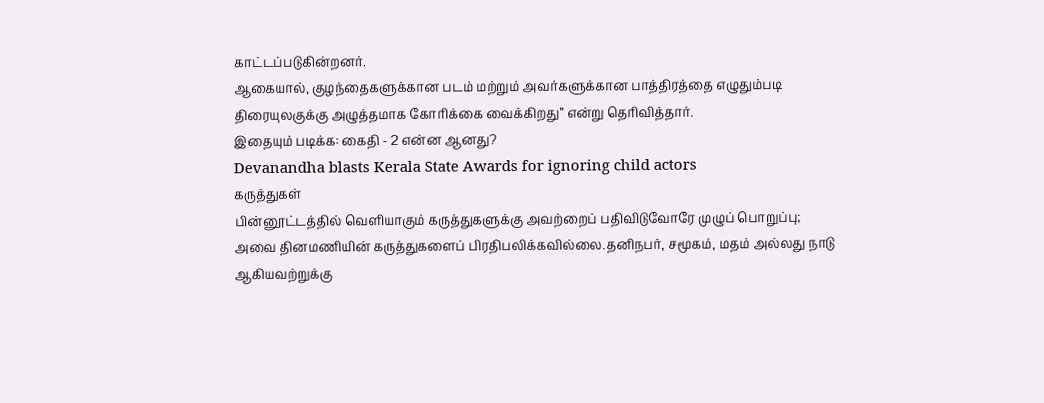காட்டப்படுகின்றனர்.
ஆகையால், குழந்தைகளுக்கான படம் மற்றும் அவர்களுக்கான பாத்திரத்தை எழுதும்படி திரையுலகுக்கு அழுத்தமாக கோரிக்கை வைக்கிறது’’ என்று தெரிவித்தார்.
இதையும் படிக்க: கைதி - 2 என்ன ஆனது?
Devanandha blasts Kerala State Awards for ignoring child actors
கருத்துகள்
பின்னூட்டத்தில் வெளியாகும் கருத்துகளுக்கு அவற்றைப் பதிவிடுவோரே முழுப் பொறுப்பு; அவை தினமணியின் கருத்துகளைப் பிரதிபலிக்கவில்லை.தனிநபர், சமூகம், மதம் அல்லது நாடு ஆகியவற்றுக்கு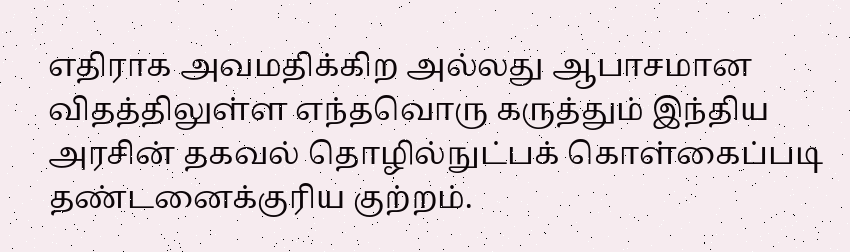எதிராக அவமதிக்கிற அல்லது ஆபாசமான விதத்திலுள்ள எந்தவொரு கருத்தும் இந்திய அரசின் தகவல் தொழில்நுட்பக் கொள்கைப்படி தண்டனைக்குரிய குற்றம்.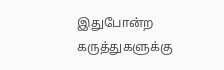இதுபோன்ற கருத்துகளுக்கு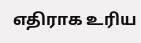எதிராக உரிய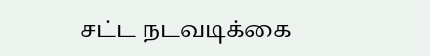சட்ட நடவடிக்கை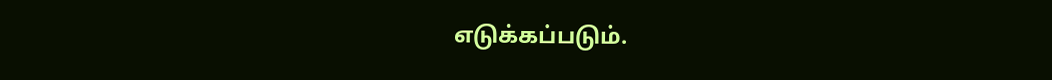எடுக்கப்படும்.